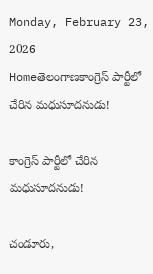Monday, February 23, 2026
Homeతెలంగాణకాంగ్రెస్ పార్టీలో చేరిన మధుసూదనుడు!

కాంగ్రెస్ పార్టీలో చేరిన మధుసూదనుడు!

చండూరు,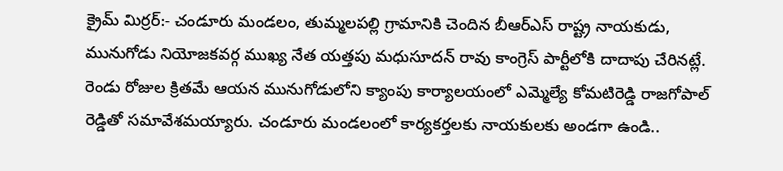క్రైమ్ మిర్రర్:- చండూరు మండలం, తుమ్మలపల్లి గ్రామానికి చెందిన బీఆర్ఎస్ రాష్ట్ర నాయకుడు, మునుగోడు నియోజకవర్గ ముఖ్య నేత యత్తపు మధుసూదన్ రావు కాంగ్రెస్ పార్టీలోకి దాదాపు చేరినట్లే. రెండు రోజుల క్రితమే ఆయన మునుగోడులోని క్యాంపు కార్యాలయంలో ఎమ్మెల్యే కోమటిరెడ్డి రాజగోపాల్ రెడ్డితో సమావేశమయ్యారు. చండూరు మండలంలో కార్యకర్తలకు నాయకులకు అండగా ఉండి..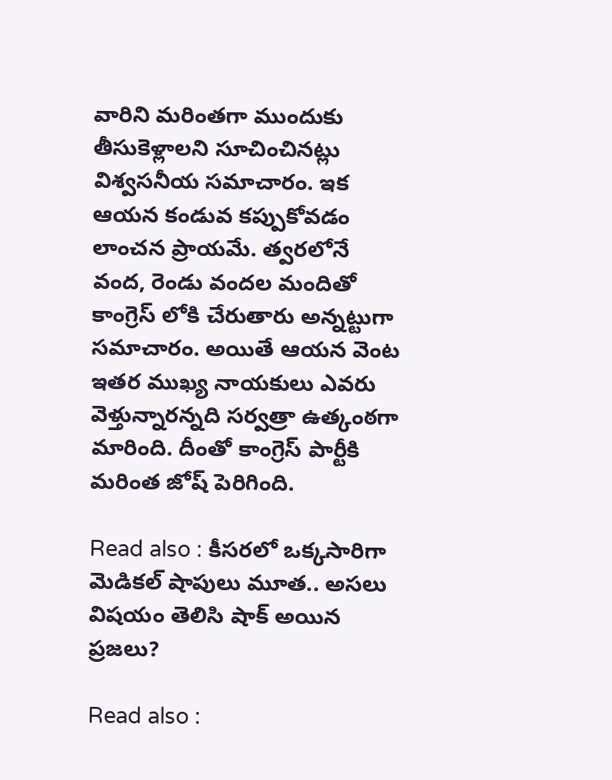వారిని మరింతగా ముందుకు తీసుకెళ్లాలని సూచించినట్లు విశ్వసనీయ సమాచారం. ఇక ఆయన కండువ కప్పుకోవడం లాంచన ప్రాయమే. త్వరలోనే వంద, రెండు వందల మందితో కాంగ్రెస్ లోకి చేరుతారు అన్నట్టుగా సమాచారం. అయితే ఆయన వెంట ఇతర ముఖ్య నాయకులు ఎవరు వెళ్తున్నారన్నది సర్వత్రా ఉత్కంఠగా మారింది. దీంతో కాంగ్రెస్ పార్టీకి మరింత జోష్ పెరిగింది.

Read also : కీసరలో ఒక్కసారిగా మెడికల్ షాపులు మూత.. అసలు విషయం తెలిసి షాక్ అయిన ప్రజలు?

Read also :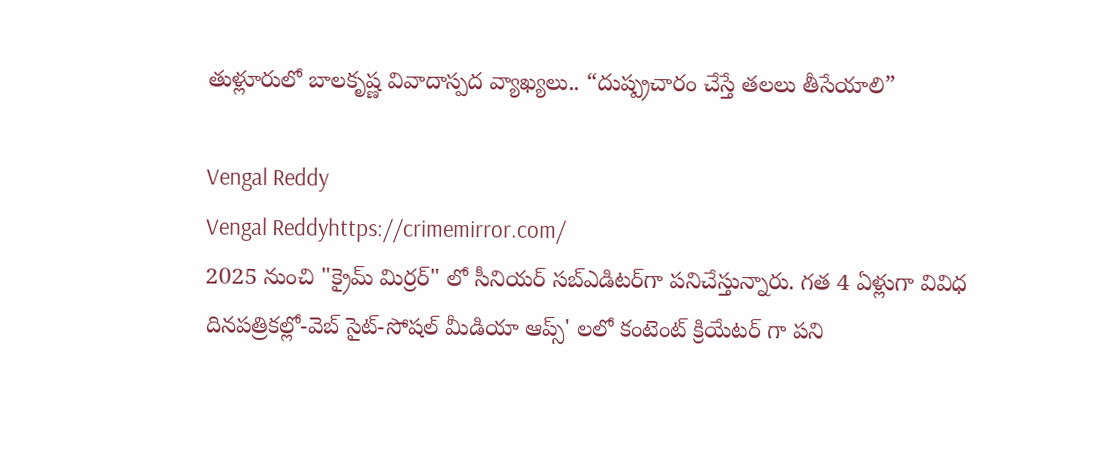తుళ్లూరులో బాలకృష్ణ వివాదాస్పద వ్యాఖ్యలు.. “దుష్ప్రచారం చేస్తే తలలు తీసేయాలి”

Vengal Reddy
Vengal Reddyhttps://crimemirror.com/
2025 నుంచి "క్రైమ్ మిర్రర్" లో సీనియర్ సబ్‌ఎడిటర్‌గా పనిచేస్తున్నారు. గత 4 ఏళ్లుగా వివిధ దినపత్రికల్లో-వెబ్ సైట్-సోషల్ మీడియా ఆప్స్' లలో కంటెంట్ క్రియేటర్ గా పని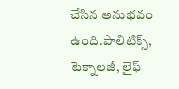చేసిన అనుభవం ఉంది.పాలిటిక్స్‌, టెక్నాలజీ, లైఫ్‌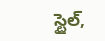స్టైల్‌,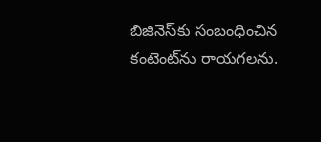బిజినెస్‌కు సంబంధించిన కంటెంట్‌ను రాయగలను.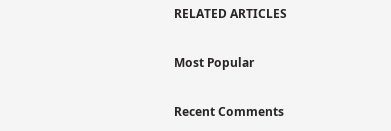RELATED ARTICLES

Most Popular

Recent Comments